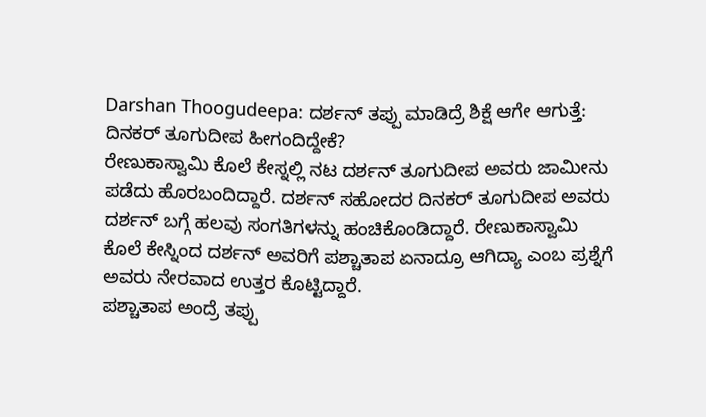Darshan Thoogudeepa: ದರ್ಶನ್ ತಪ್ಪು ಮಾಡಿದ್ರೆ ಶಿಕ್ಷೆ ಆಗೇ ಆಗುತ್ತೆ: ದಿನಕರ್ ತೂಗುದೀಪ ಹೀಗಂದಿದ್ದೇಕೆ?
ರೇಣುಕಾಸ್ವಾಮಿ ಕೊಲೆ ಕೇಸ್ನಲ್ಲಿ ನಟ ದರ್ಶನ್ ತೂಗುದೀಪ ಅವರು ಜಾಮೀನು ಪಡೆದು ಹೊರಬಂದಿದ್ದಾರೆ. ದರ್ಶನ್ ಸಹೋದರ ದಿನಕರ್ ತೂಗುದೀಪ ಅವರು ದರ್ಶನ್ ಬಗ್ಗೆ ಹಲವು ಸಂಗತಿಗಳನ್ನು ಹಂಚಿಕೊಂಡಿದ್ದಾರೆ. ರೇಣುಕಾಸ್ವಾಮಿ ಕೊಲೆ ಕೇಸ್ನಿಂದ ದರ್ಶನ್ ಅವರಿಗೆ ಪಶ್ಚಾತಾಪ ಏನಾದ್ರೂ ಆಗಿದ್ಯಾ ಎಂಬ ಪ್ರಶ್ನೆಗೆ ಅವರು ನೇರವಾದ ಉತ್ತರ ಕೊಟ್ಟಿದ್ದಾರೆ.
ಪಶ್ಚಾತಾಪ ಅಂದ್ರೆ ತಪ್ಪು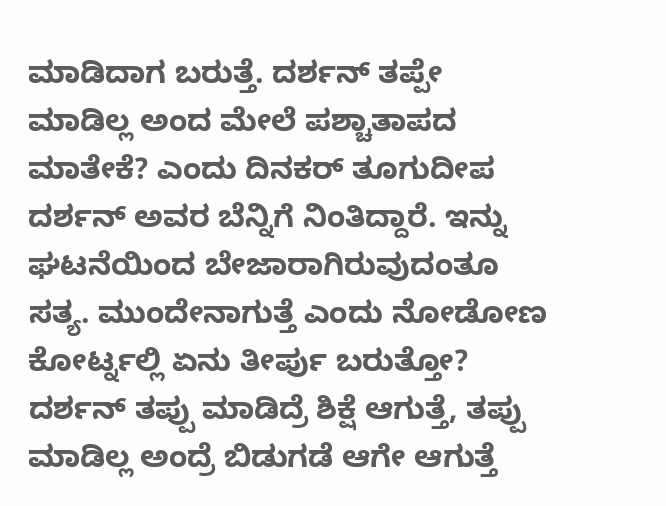ಮಾಡಿದಾಗ ಬರುತ್ತೆ. ದರ್ಶನ್ ತಪ್ಪೇ ಮಾಡಿಲ್ಲ ಅಂದ ಮೇಲೆ ಪಶ್ಚಾತಾಪದ ಮಾತೇಕೆ? ಎಂದು ದಿನಕರ್ ತೂಗುದೀಪ ದರ್ಶನ್ ಅವರ ಬೆನ್ನಿಗೆ ನಿಂತಿದ್ದಾರೆ. ಇನ್ನು ಘಟನೆಯಿಂದ ಬೇಜಾರಾಗಿರುವುದಂತೂ ಸತ್ಯ. ಮುಂದೇನಾಗುತ್ತೆ ಎಂದು ನೋಡೋಣ ಕೋರ್ಟ್ನಲ್ಲಿ ಏನು ತೀರ್ಪು ಬರುತ್ತೋ? ದರ್ಶನ್ ತಪ್ಪು ಮಾಡಿದ್ರೆ ಶಿಕ್ಷೆ ಆಗುತ್ತೆ, ತಪ್ಪು ಮಾಡಿಲ್ಲ ಅಂದ್ರೆ ಬಿಡುಗಡೆ ಆಗೇ ಆಗುತ್ತೆ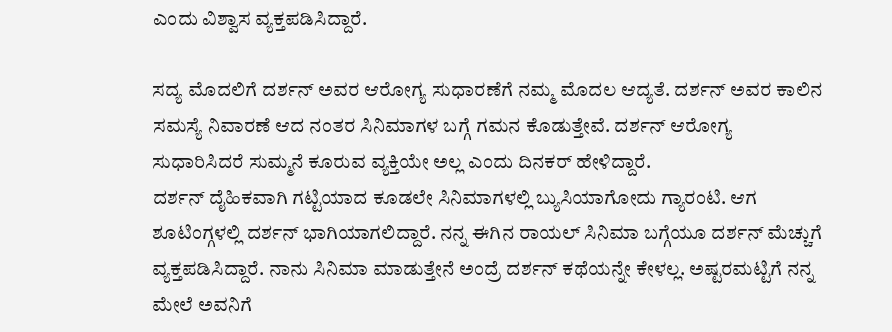ಎಂದು ವಿಶ್ವಾಸ ವ್ಯಕ್ತಪಡಿಸಿದ್ದಾರೆ.

ಸದ್ಯ ಮೊದಲಿಗೆ ದರ್ಶನ್ ಅವರ ಆರೋಗ್ಯ ಸುಧಾರಣೆಗೆ ನಮ್ಮ ಮೊದಲ ಆದ್ಯತೆ. ದರ್ಶನ್ ಅವರ ಕಾಲಿನ ಸಮಸ್ಯೆ ನಿವಾರಣೆ ಆದ ನಂತರ ಸಿನಿಮಾಗಳ ಬಗ್ಗೆ ಗಮನ ಕೊಡುತ್ತೇವೆ. ದರ್ಶನ್ ಆರೋಗ್ಯ ಸುಧಾರಿಸಿದರೆ ಸುಮ್ಮನೆ ಕೂರುವ ವ್ಯಕ್ತಿಯೇ ಅಲ್ಲ ಎಂದು ದಿನಕರ್ ಹೇಳಿದ್ದಾರೆ.
ದರ್ಶನ್ ದೈಹಿಕವಾಗಿ ಗಟ್ಟಿಯಾದ ಕೂಡಲೇ ಸಿನಿಮಾಗಳಲ್ಲಿ ಬ್ಯುಸಿಯಾಗೋದು ಗ್ಯಾರಂಟಿ. ಆಗ ಶೂಟಿಂಗ್ಗಳಲ್ಲಿ ದರ್ಶನ್ ಭಾಗಿಯಾಗಲಿದ್ದಾರೆ. ನನ್ನ ಈಗಿನ ರಾಯಲ್ ಸಿನಿಮಾ ಬಗ್ಗೆಯೂ ದರ್ಶನ್ ಮೆಚ್ಚುಗೆ ವ್ಯಕ್ತಪಡಿಸಿದ್ದಾರೆ. ನಾನು ಸಿನಿಮಾ ಮಾಡುತ್ತೇನೆ ಅಂದ್ರೆ ದರ್ಶನ್ ಕಥೆಯನ್ನೇ ಕೇಳಲ್ಲ. ಅಷ್ಟರಮಟ್ಟಿಗೆ ನನ್ನ ಮೇಲೆ ಅವನಿಗೆ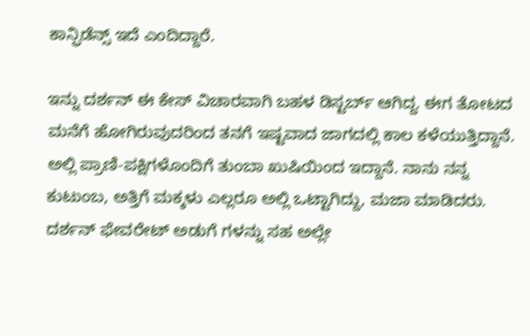ಕಾನ್ಫಿಡೆನ್ಸ್ ಇದೆ ಎಂದಿದ್ದಾರೆ.

ಇನ್ನು ದರ್ಶನ್ ಈ ಕೇಸ್ ವಿಚಾರವಾಗಿ ಬಹಳ ಡಿಸ್ಟರ್ಬ್ ಆಗಿದ್ದ. ಈಗ ತೋಟದ ಮನೆಗೆ ಹೋಗಿರುವುದರಿಂದ ತನಗೆ ಇಷ್ಟವಾದ ಜಾಗದಲ್ಲಿ ಕಾಲ ಕಳೆಯುತ್ತಿದ್ದಾನೆ. ಅಲ್ಲಿ ಪ್ರಾಣಿ-ಪಕ್ಷಿಗಳೊಂದಿಗೆ ತುಂಬಾ ಖುಷಿಯಿಂದ ಇದ್ದಾನೆ. ನಾನು ನನ್ನ ಕುಟುಂಬ, ಅತ್ತಿಗೆ ಮಕ್ಕಳು ಎಲ್ಲರೂ ಅಲ್ಲಿ ಒಟ್ಟಾಗಿದ್ದು, ಮಜಾ ಮಾಡಿದರು. ದರ್ಶನ್ ಫೇವರೇಟ್ ಅಡುಗೆ ಗಳನ್ನು ಸಹ ಅಲ್ಲೇ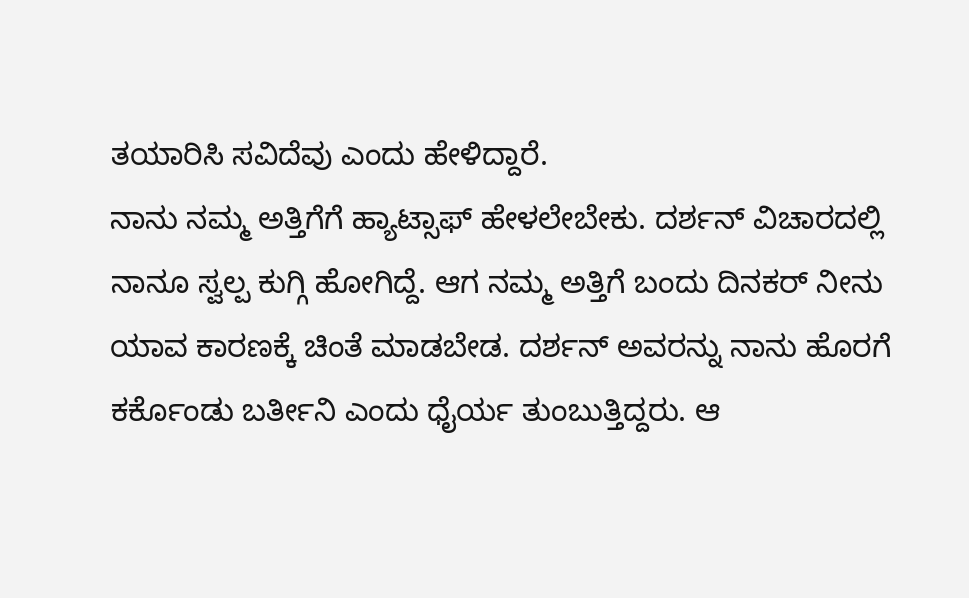ತಯಾರಿಸಿ ಸವಿದೆವು ಎಂದು ಹೇಳಿದ್ದಾರೆ.
ನಾನು ನಮ್ಮ ಅತ್ತಿಗೆಗೆ ಹ್ಯಾಟ್ಸಾಫ್ ಹೇಳಲೇಬೇಕು. ದರ್ಶನ್ ವಿಚಾರದಲ್ಲಿ ನಾನೂ ಸ್ವಲ್ಪ ಕುಗ್ಗಿ ಹೋಗಿದ್ದೆ. ಆಗ ನಮ್ಮ ಅತ್ತಿಗೆ ಬಂದು ದಿನಕರ್ ನೀನು ಯಾವ ಕಾರಣಕ್ಕೆ ಚಿಂತೆ ಮಾಡಬೇಡ. ದರ್ಶನ್ ಅವರನ್ನು ನಾನು ಹೊರಗೆ ಕರ್ಕೊಂಡು ಬರ್ತೀನಿ ಎಂದು ಧೈರ್ಯ ತುಂಬುತ್ತಿದ್ದರು. ಆ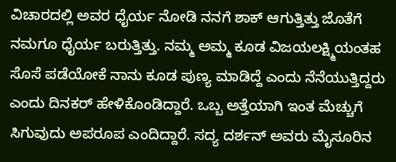ವಿಚಾರದಲ್ಲಿ ಅವರ ಧೈರ್ಯ ನೋಡಿ ನನಗೆ ಶಾಕ್ ಆಗುತ್ತಿತ್ತು ಜೊತೆಗೆ ನಮಗೂ ಧೈರ್ಯ ಬರುತ್ತಿತ್ತು. ನಮ್ಮ ಅಮ್ಮ ಕೂಡ ವಿಜಯಲಕ್ಷ್ಮಿಯಂತಹ ಸೊಸೆ ಪಡೆಯೋಕೆ ನಾನು ಕೂಡ ಪುಣ್ಯ ಮಾಡಿದ್ದೆ ಎಂದು ನೆನೆಯುತ್ತಿದ್ದರು ಎಂದು ದಿನಕರ್ ಹೇಳಿಕೊಂಡಿದ್ದಾರೆ. ಒಬ್ಬ ಅತ್ತೆಯಾಗಿ ಇಂತ ಮೆಚ್ಚುಗೆ ಸಿಗುವುದು ಅಪರೂಪ ಎಂದಿದ್ದಾರೆ. ಸದ್ಯ ದರ್ಶನ್ ಅವರು ಮೈಸೂರಿನ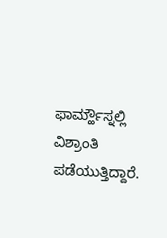ಫಾರ್ಮ್ಹೌಸ್ನಲ್ಲಿ ವಿಶ್ರಾಂತಿ ಪಡೆಯುತ್ತಿದ್ದಾರೆ.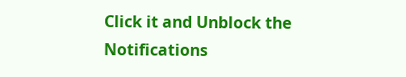Click it and Unblock the Notifications